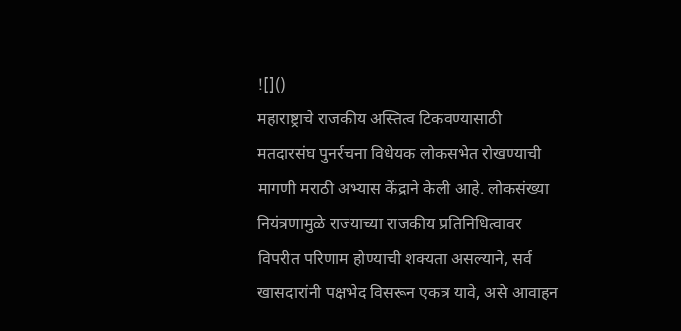![]()
महाराष्ट्राचे राजकीय अस्तित्व टिकवण्यासाठी मतदारसंघ पुनर्रचना विधेयक लोकसभेत रोखण्याची मागणी मराठी अभ्यास केंद्राने केली आहे. लोकसंख्या नियंत्रणामुळे राज्याच्या राजकीय प्रतिनिधित्वावर विपरीत परिणाम होण्याची शक्यता असल्याने, सर्व खासदारांनी पक्षभेद विसरून एकत्र यावे, असे आवाहन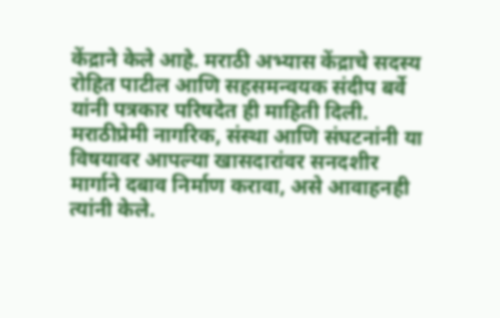केंद्राने केले आहे. मराठी अभ्यास केंद्राचे सदस्य रोहित पाटील आणि सहसमन्वयक संदीप बर्वे यांनी पत्रकार परिषदेत ही माहिती दिली. मराठीप्रेमी नागरिक, संस्था आणि संघटनांनी या विषयावर आपल्या खासदारांवर सनदशीर मार्गाने दबाव निर्माण करावा, असे आवाहनही त्यांनी केले.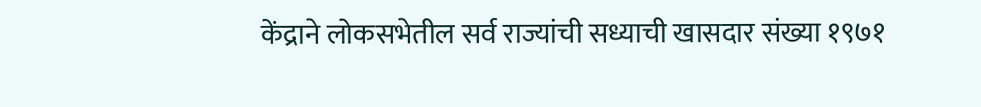केंद्राने लोकसभेतील सर्व राज्यांची सध्याची खासदार संख्या १९७१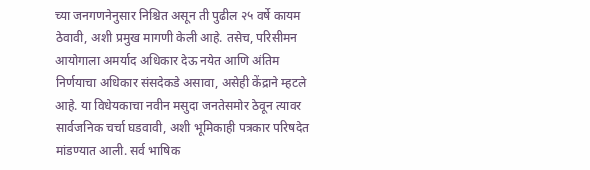च्या जनगणनेनुसार निश्चित असून ती पुढील २५ वर्षे कायम ठेवावी, अशी प्रमुख मागणी केली आहे. तसेच, परिसीमन आयोगाला अमर्याद अधिकार देऊ नयेत आणि अंतिम निर्णयाचा अधिकार संसदेकडे असावा, असेही केंद्राने म्हटले आहे. या विधेयकाचा नवीन मसुदा जनतेसमोर ठेवून त्यावर सार्वजनिक चर्चा घडवावी, अशी भूमिकाही पत्रकार परिषदेत मांडण्यात आली. सर्व भाषिक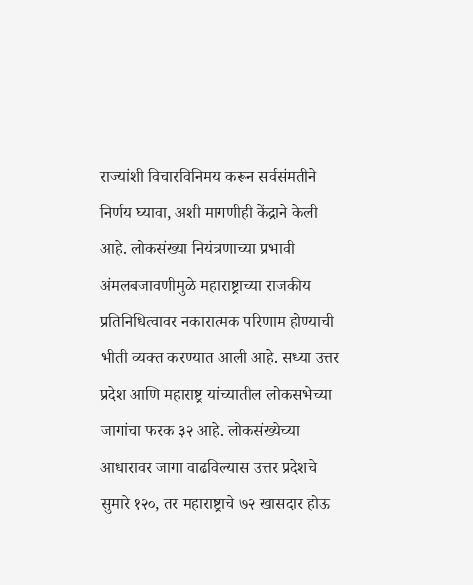राज्यांशी विचारविनिमय करून सर्वसंमतीने निर्णय घ्यावा, अशी मागणीही केंद्राने केली आहे. लोकसंख्या नियंत्रणाच्या प्रभावी अंमलबजावणीमुळे महाराष्ट्राच्या राजकीय प्रतिनिधित्वावर नकारात्मक परिणाम होण्याची भीती व्यक्त करण्यात आली आहे. सध्या उत्तर प्रदेश आणि महाराष्ट्र यांच्यातील लोकसभेच्या जागांचा फरक ३२ आहे. लोकसंख्येच्या आधारावर जागा वाढविल्यास उत्तर प्रदेशचे सुमारे १२०, तर महाराष्ट्राचे ७२ खासदार होऊ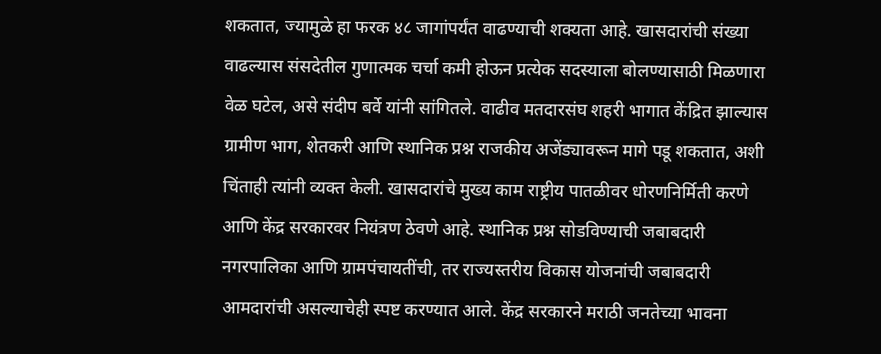शकतात, ज्यामुळे हा फरक ४८ जागांपर्यंत वाढण्याची शक्यता आहे. खासदारांची संख्या वाढल्यास संसदेतील गुणात्मक चर्चा कमी होऊन प्रत्येक सदस्याला बोलण्यासाठी मिळणारा वेळ घटेल, असे संदीप बर्वे यांनी सांगितले. वाढीव मतदारसंघ शहरी भागात केंद्रित झाल्यास ग्रामीण भाग, शेतकरी आणि स्थानिक प्रश्न राजकीय अजेंड्यावरून मागे पडू शकतात, अशी चिंताही त्यांनी व्यक्त केली. खासदारांचे मुख्य काम राष्ट्रीय पातळीवर धोरणनिर्मिती करणे आणि केंद्र सरकारवर नियंत्रण ठेवणे आहे. स्थानिक प्रश्न सोडविण्याची जबाबदारी नगरपालिका आणि ग्रामपंचायतींची, तर राज्यस्तरीय विकास योजनांची जबाबदारी आमदारांची असल्याचेही स्पष्ट करण्यात आले. केंद्र सरकारने मराठी जनतेच्या भावना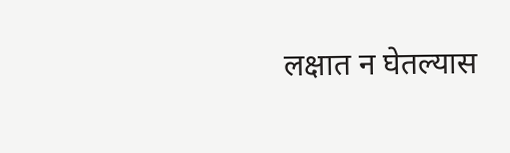लक्षात न घेतल्यास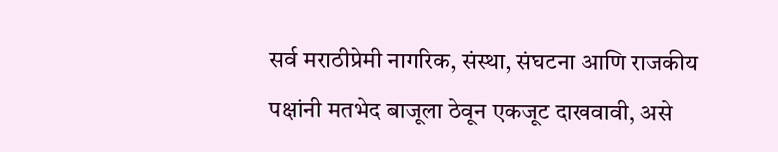सर्व मराठीप्रेमी नागरिक, संस्था, संघटना आणि राजकीय पक्षांनी मतभेद बाजूला ठेवून एकजूट दाखवावी, असे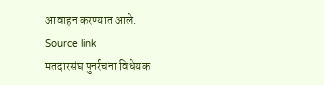आवाहन करण्यात आले.
Source link
मतदारसंघ पुनर्रचना विधेयक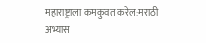महाराष्ट्राला कमकुवत करेल:मराठी अभ्यास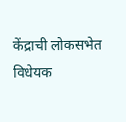केंद्राची लोकसभेत विधेयक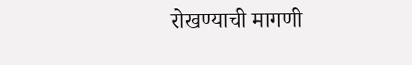रोखण्याची मागणी